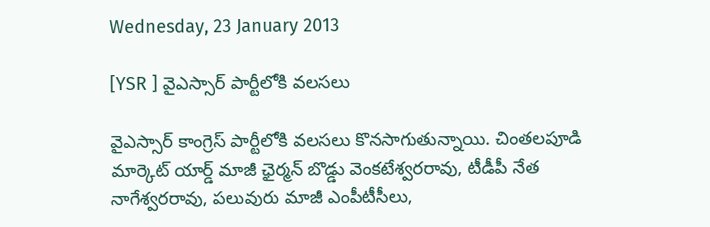Wednesday, 23 January 2013

[YSR ] వైఎస్సార్ పార్టీలోకి వలసలు

వైఎస్సార్ కాంగ్రెస్ పార్టీలోకి వలసలు కొనసాగుతున్నాయి. చింతలపూడి మార్కెట్‌ యార్డ్‌ మాజీ ఛైర్మన్‌ బొడ్డు వెంకటేశ్వరరావు, టీడీపీ నేత నాగేశ్వరరావు, పలువురు మాజీ ఎంపీటీసీలు,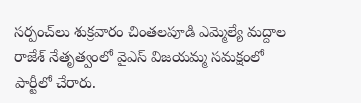సర్పంచ్‌లు శుక్రవారం చింతలపూడి ఎమ్మెల్యే మద్దాల రాజేశ్‌ నేతృత్వంలో వైఎస్‌ విజయమ్మ సమక్షంలో పార్టీలో చేరారు.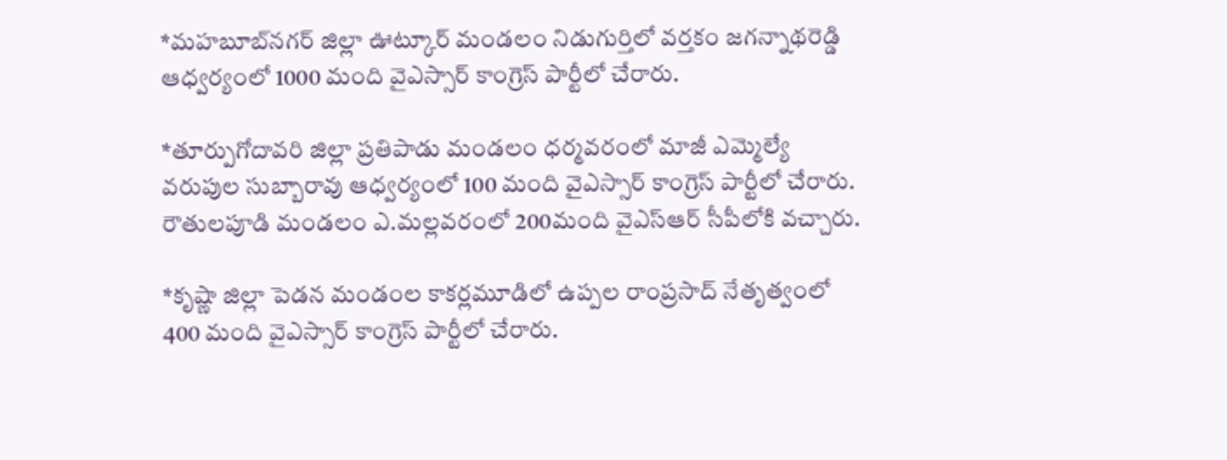*మహబూబ్‌నగర్ జిల్లా ఊట్కూర్ మండలం నిడుగుర్తిలో వర్తకం జగన్నాథరెడ్డి ఆధ్వర్యంలో 1000 మంది వైఎస్సార్ కాంగ్రెస్ పార్టీలో చేరారు.

*తూర్పుగోదావరి జిల్లా ప్రతిపాడు మండలం ధర్మవరంలో మాజీ ఎమ్మెల్యే వరుపుల సుబ్బారావు ఆధ్వర్యంలో 100 మంది వైఎస్సార్ కాంగ్రెస్ పార్టీలో చేరారు. రౌతులపూడి మండలం ఎ.మల్లవరంలో 200మంది వైఎస్‌ఆర్‌ సీపీలోకి వచ్చారు.

*కృష్ణా జిల్లా పెడన మండంల కాకర్లమూడిలో ఉప్పల రాంప్రసాద్ నేతృత్వంలో 400 మంది వైఎస్సార్ కాంగ్రెస్‌ పార్టీలో చేరారు.